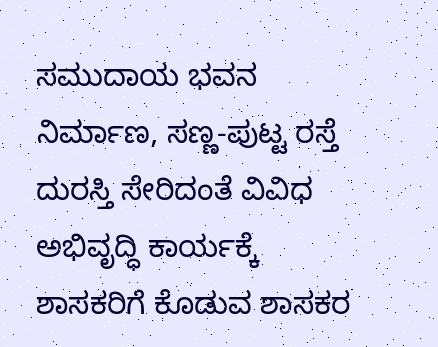ಸಮುದಾಯ ಭವನ ನಿರ್ಮಾಣ, ಸಣ್ಣ-ಪುಟ್ಟ ರಸ್ತೆ ದುರಸ್ತಿ ಸೇರಿದಂತೆ ವಿವಿಧ ಅಭಿವೃದ್ಧಿ ಕಾರ್ಯಕ್ಕೆ ಶಾಸಕರಿಗೆ ಕೊಡುವ ಶಾಸಕರ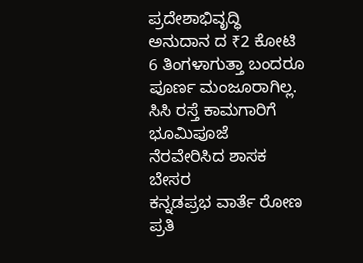ಪ್ರದೇಶಾಭಿವೃದ್ಧಿ ಅನುದಾನ ದ ₹2 ಕೋಟಿ 6 ತಿಂಗಳಾಗುತ್ತಾ ಬಂದರೂ ಪೂರ್ಣ ಮಂಜೂರಾಗಿಲ್ಲ.
ಸಿಸಿ ರಸ್ತೆ ಕಾಮಗಾರಿಗೆ ಭೂಮಿಪೂಜೆ ನೆರವೇರಿಸಿದ ಶಾಸಕ ಬೇಸರ
ಕನ್ನಡಪ್ರಭ ವಾರ್ತೆ ರೋಣ
ಪ್ರತಿ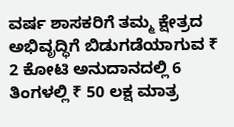ವರ್ಷ ಶಾಸಕರಿಗೆ ತಮ್ಮ ಕ್ಷೇತ್ರದ ಅಭಿವೃದ್ಧಿಗೆ ಬಿಡುಗಡೆಯಾಗುವ ₹ 2 ಕೋಟಿ ಅನುದಾನದಲ್ಲಿ 6 ತಿಂಗಳಲ್ಲಿ ₹ 50 ಲಕ್ಷ ಮಾತ್ರ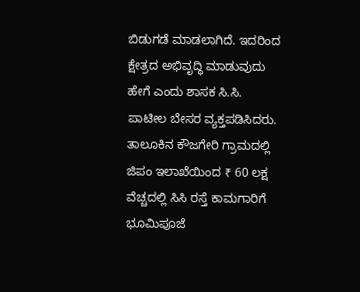ಬಿಡುಗಡೆ ಮಾಡಲಾಗಿದೆ. ಇದರಿಂದ ಕ್ಷೇತ್ರದ ಅಭಿವೃದ್ಧಿ ಮಾಡುವುದು ಹೇಗೆ ಎಂದು ಶಾಸಕ ಸಿ.ಸಿ. ಪಾಟೀಲ ಬೇಸರ ವ್ಯಕ್ತಪಡಿಸಿದರು.
ತಾಲೂಕಿನ ಕೌಜಗೇರಿ ಗ್ರಾಮದಲ್ಲಿ ಜಿಪಂ ಇಲಾಖೆಯಿಂದ ₹ 60 ಲಕ್ಷ ವೆಚ್ಚದಲ್ಲಿ ಸಿಸಿ ರಸ್ತೆ ಕಾಮಗಾರಿಗೆ ಭೂಮಿಪೂಜೆ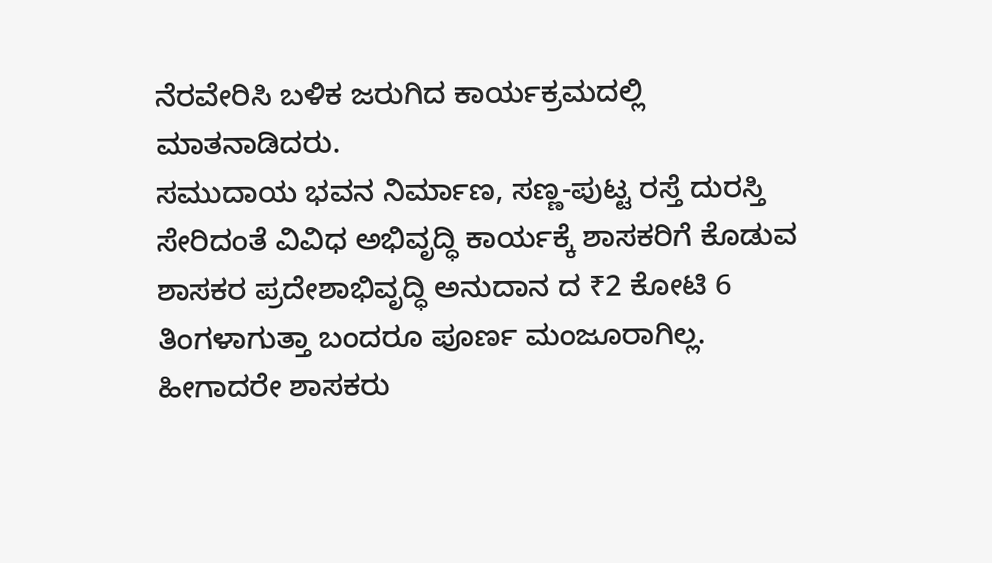ನೆರವೇರಿಸಿ ಬಳಿಕ ಜರುಗಿದ ಕಾರ್ಯಕ್ರಮದಲ್ಲಿ ಮಾತನಾಡಿದರು.
ಸಮುದಾಯ ಭವನ ನಿರ್ಮಾಣ, ಸಣ್ಣ-ಪುಟ್ಟ ರಸ್ತೆ ದುರಸ್ತಿ ಸೇರಿದಂತೆ ವಿವಿಧ ಅಭಿವೃದ್ಧಿ ಕಾರ್ಯಕ್ಕೆ ಶಾಸಕರಿಗೆ ಕೊಡುವ ಶಾಸಕರ ಪ್ರದೇಶಾಭಿವೃದ್ಧಿ ಅನುದಾನ ದ ₹2 ಕೋಟಿ 6 ತಿಂಗಳಾಗುತ್ತಾ ಬಂದರೂ ಪೂರ್ಣ ಮಂಜೂರಾಗಿಲ್ಲ. ಹೀಗಾದರೇ ಶಾಸಕರು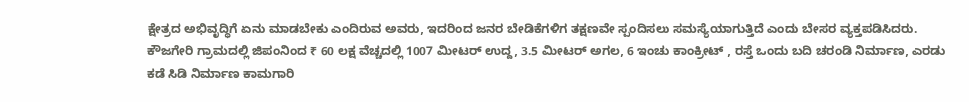ಕ್ಷೇತ್ರದ ಅಭಿವೃದ್ಧಿಗೆ ಏನು ಮಾಡಬೇಕು ಎಂದಿರುವ ಅವರು, ಇದರಿಂದ ಜನರ ಬೇಡಿಕೆಗಳಿಗ ತಕ್ಷಣವೇ ಸ್ಪಂದಿಸಲು ಸಮಸ್ಯೆಯಾಗುತ್ತಿದೆ ಎಂದು ಬೇಸರ ವ್ಯಕ್ತಪಡಿಸಿದರು.
ಕೌಜಗೇರಿ ಗ್ರಾಮದಲ್ಲಿ ಜಿಪಂನಿಂದ ₹ 60 ಲಕ್ಷ ವೆಚ್ಚದಲ್ಲಿ 1007 ಮೀಟರ್ ಉದ್ದ, 3.5 ಮೀಟರ್ ಅಗಲ, 6 ಇಂಚು ಕಾಂಕ್ರೀಟ್ , ರಸ್ತೆ ಒಂದು ಬದಿ ಚರಂಡಿ ನಿರ್ಮಾಣ, ಎರಡು ಕಡೆ ಸಿಡಿ ನಿರ್ಮಾಣ ಕಾಮಗಾರಿ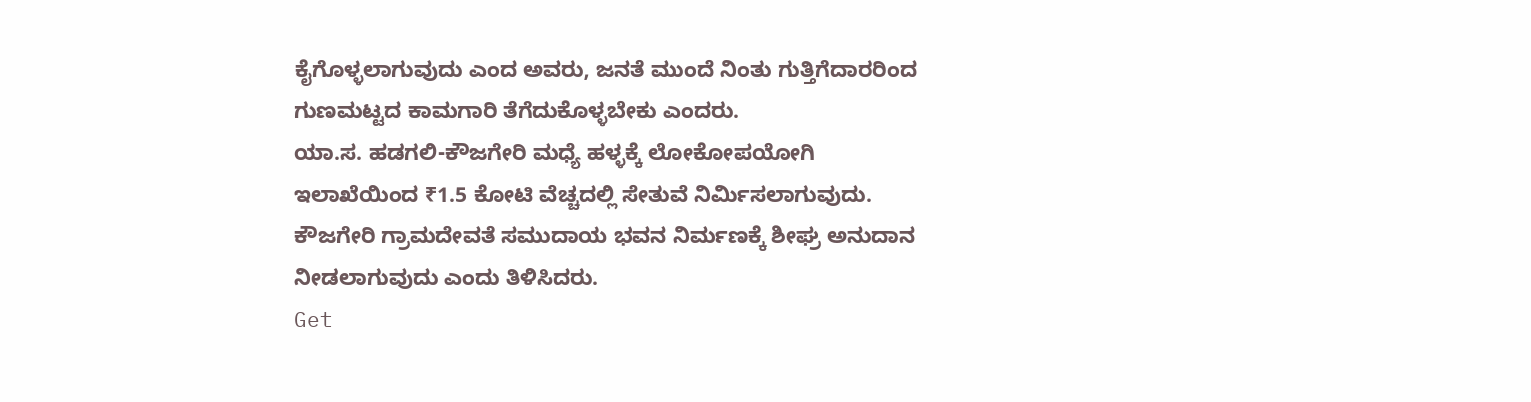ಕೈಗೊಳ್ಳಲಾಗುವುದು ಎಂದ ಅವರು, ಜನತೆ ಮುಂದೆ ನಿಂತು ಗುತ್ತಿಗೆದಾರರಿಂದ ಗುಣಮಟ್ಟದ ಕಾಮಗಾರಿ ತೆಗೆದುಕೊಳ್ಳಬೇಕು ಎಂದರು.
ಯಾ.ಸ. ಹಡಗಲಿ-ಕೌಜಗೇರಿ ಮಧ್ಯೆ ಹಳ್ಳಕ್ಕೆ ಲೋಕೋಪಯೋಗಿ ಇಲಾಖೆಯಿಂದ ₹1.5 ಕೋಟಿ ವೆಚ್ಚದಲ್ಲಿ ಸೇತುವೆ ನಿರ್ಮಿಸಲಾಗುವುದು. ಕೌಜಗೇರಿ ಗ್ರಾಮದೇವತೆ ಸಮುದಾಯ ಭವನ ನಿರ್ಮಣಕ್ಕೆ ಶೀಘ್ರ ಅನುದಾನ ನೀಡಲಾಗುವುದು ಎಂದು ತಿಳಿಸಿದರು.
Get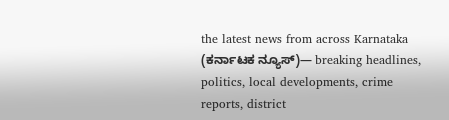the latest news from across Karnataka (ಕರ್ನಾಟಕ ನ್ಯೂಸ್)— breaking headlines, politics, local developments, crime reports, district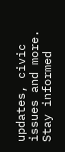updates, civic issues and more. Stay informed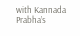with Kannada Prabha’s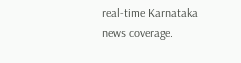real‑time Karnataka news coverage.